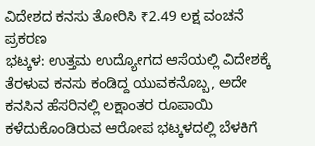ವಿದೇಶದ ಕನಸು ತೋರಿಸಿ ₹2.49 ಲಕ್ಷ ವಂಚನೆ ಪ್ರಕರಣ
ಭಟ್ಕಳ: ಉತ್ತಮ ಉದ್ಯೋಗದ ಆಸೆಯಲ್ಲಿ ವಿದೇಶಕ್ಕೆ ತೆರಳುವ ಕನಸು ಕಂಡಿದ್ದ ಯುವಕನೊಬ್ಬ, ಅದೇ ಕನಸಿನ ಹೆಸರಿನಲ್ಲಿ ಲಕ್ಷಾಂತರ ರೂಪಾಯಿ ಕಳೆದುಕೊಂಡಿರುವ ಆರೋಪ ಭಟ್ಕಳದಲ್ಲಿ ಬೆಳಕಿಗೆ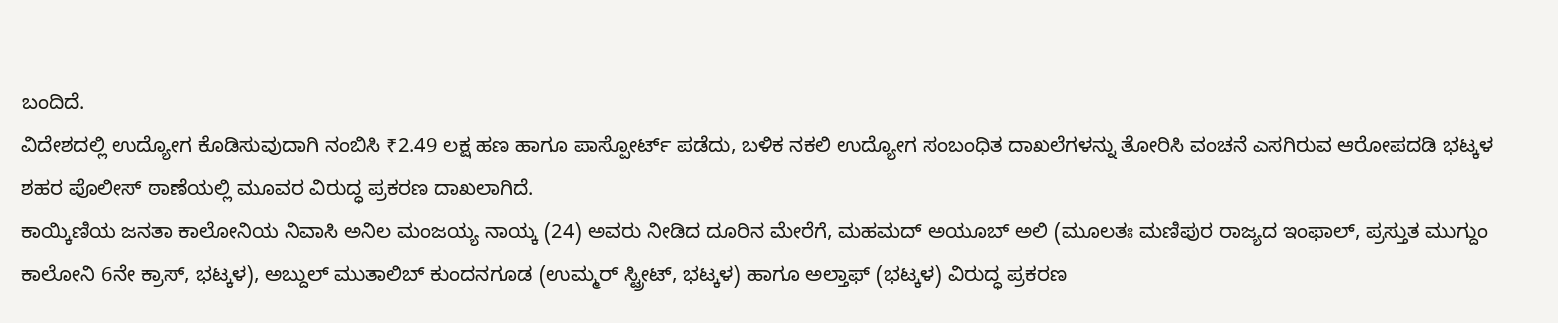ಬಂದಿದೆ.
ವಿದೇಶದಲ್ಲಿ ಉದ್ಯೋಗ ಕೊಡಿಸುವುದಾಗಿ ನಂಬಿಸಿ ₹2.49 ಲಕ್ಷ ಹಣ ಹಾಗೂ ಪಾಸ್ಪೋರ್ಟ್ ಪಡೆದು, ಬಳಿಕ ನಕಲಿ ಉದ್ಯೋಗ ಸಂಬಂಧಿತ ದಾಖಲೆಗಳನ್ನು ತೋರಿಸಿ ವಂಚನೆ ಎಸಗಿರುವ ಆರೋಪದಡಿ ಭಟ್ಕಳ ಶಹರ ಪೊಲೀಸ್ ಠಾಣೆಯಲ್ಲಿ ಮೂವರ ವಿರುದ್ಧ ಪ್ರಕರಣ ದಾಖಲಾಗಿದೆ.
ಕಾಯ್ಕಿಣಿಯ ಜನತಾ ಕಾಲೋನಿಯ ನಿವಾಸಿ ಅನಿಲ ಮಂಜಯ್ಯ ನಾಯ್ಕ (24) ಅವರು ನೀಡಿದ ದೂರಿನ ಮೇರೆಗೆ, ಮಹಮದ್ ಅಯೂಬ್ ಅಲಿ (ಮೂಲತಃ ಮಣಿಪುರ ರಾಜ್ಯದ ಇಂಫಾಲ್, ಪ್ರಸ್ತುತ ಮುಗ್ದುಂ ಕಾಲೋನಿ 6ನೇ ಕ್ರಾಸ್, ಭಟ್ಕಳ), ಅಬ್ದುಲ್ ಮುತಾಲಿಬ್ ಕುಂದನಗೂಡ (ಉಮ್ಮರ್ ಸ್ಟ್ರೀಟ್, ಭಟ್ಕಳ) ಹಾಗೂ ಅಲ್ತಾಫ್ (ಭಟ್ಕಳ) ವಿರುದ್ಧ ಪ್ರಕರಣ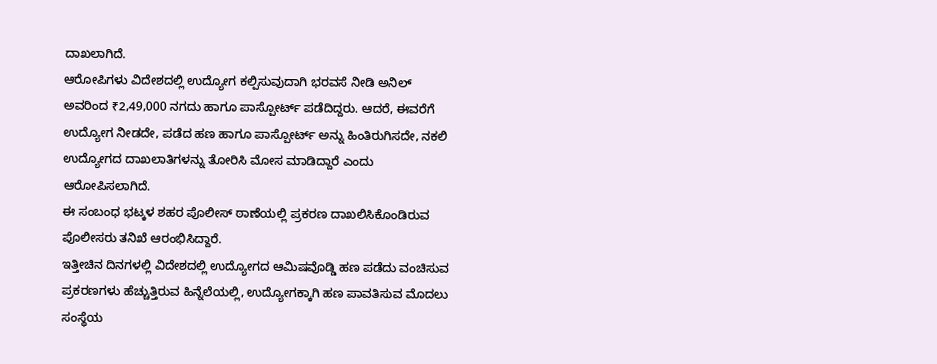ದಾಖಲಾಗಿದೆ.
ಆರೋಪಿಗಳು ವಿದೇಶದಲ್ಲಿ ಉದ್ಯೋಗ ಕಲ್ಪಿಸುವುದಾಗಿ ಭರವಸೆ ನೀಡಿ ಅನಿಲ್ ಅವರಿಂದ ₹2,49,000 ನಗದು ಹಾಗೂ ಪಾಸ್ಪೋರ್ಟ್ ಪಡೆದಿದ್ದರು. ಆದರೆ, ಈವರೆಗೆ ಉದ್ಯೋಗ ನೀಡದೇ, ಪಡೆದ ಹಣ ಹಾಗೂ ಪಾಸ್ಪೋರ್ಟ್ ಅನ್ನು ಹಿಂತಿರುಗಿಸದೇ, ನಕಲಿ ಉದ್ಯೋಗದ ದಾಖಲಾತಿಗಳನ್ನು ತೋರಿಸಿ ಮೋಸ ಮಾಡಿದ್ದಾರೆ ಎಂದು ಆರೋಪಿಸಲಾಗಿದೆ.
ಈ ಸಂಬಂಧ ಭಟ್ಕಳ ಶಹರ ಪೊಲೀಸ್ ಠಾಣೆಯಲ್ಲಿ ಪ್ರಕರಣ ದಾಖಲಿಸಿಕೊಂಡಿರುವ ಪೊಲೀಸರು ತನಿಖೆ ಆರಂಭಿಸಿದ್ದಾರೆ.
ಇತ್ತೀಚಿನ ದಿನಗಳಲ್ಲಿ ವಿದೇಶದಲ್ಲಿ ಉದ್ಯೋಗದ ಆಮಿಷವೊಡ್ಡಿ ಹಣ ಪಡೆದು ವಂಚಿಸುವ ಪ್ರಕರಣಗಳು ಹೆಚ್ಚುತ್ತಿರುವ ಹಿನ್ನೆಲೆಯಲ್ಲಿ, ಉದ್ಯೋಗಕ್ಕಾಗಿ ಹಣ ಪಾವತಿಸುವ ಮೊದಲು ಸಂಸ್ಥೆಯ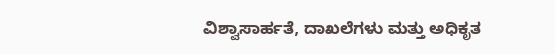ವಿಶ್ವಾಸಾರ್ಹತೆ, ದಾಖಲೆಗಳು ಮತ್ತು ಅಧಿಕೃತ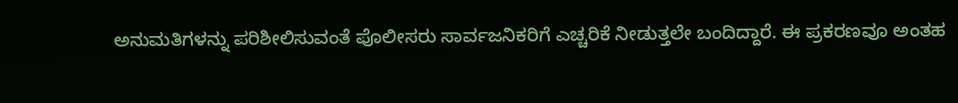ಅನುಮತಿಗಳನ್ನು ಪರಿಶೀಲಿಸುವಂತೆ ಪೊಲೀಸರು ಸಾರ್ವಜನಿಕರಿಗೆ ಎಚ್ಚರಿಕೆ ನೀಡುತ್ತಲೇ ಬಂದಿದ್ದಾರೆ. ಈ ಪ್ರಕರಣವೂ ಅಂತಹ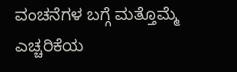ವಂಚನೆಗಳ ಬಗ್ಗೆ ಮತ್ತೊಮ್ಮೆ ಎಚ್ಚರಿಕೆಯ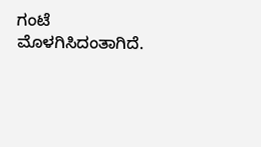ಗಂಟೆ ಮೊಳಗಿಸಿದಂತಾಗಿದೆ.